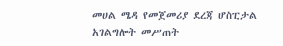መሀል ሜዳ የመጀመሪያ ደረጃ ሆስፒታል አገልግሎት መሥጠት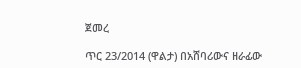ጀመረ

ጥር 23/2014 (ዋልታ) በአሸባሪውና ዘራፊው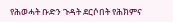የሕወሓት ቡድን ጉዳት ደርሶበት የሕክምና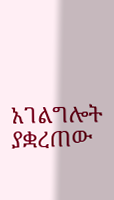አገልግሎት ያቋረጠው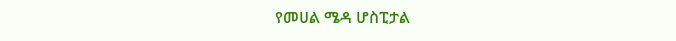የመሀል ሜዳ ሆስፒታል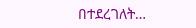በተደረገለት…